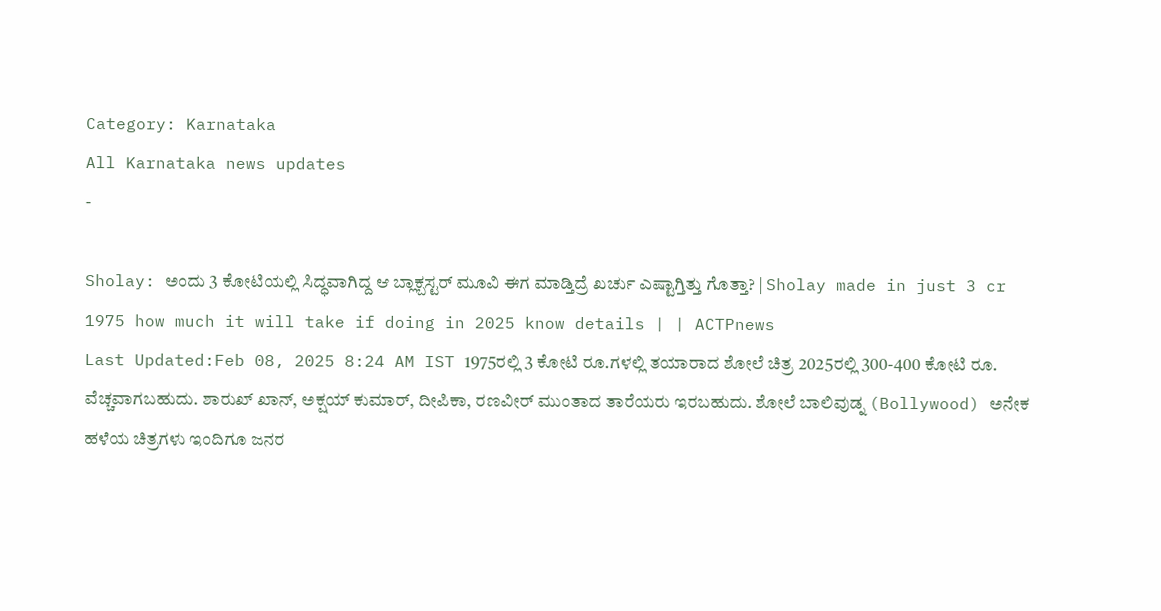Category: Karnataka
All Karnataka news updates
-

Sholay: ಅಂದು 3 ಕೋಟಿಯಲ್ಲಿ ಸಿದ್ಧವಾಗಿದ್ದ ಆ ಬ್ಲಾಕ್ಬಸ್ಟರ್ ಮೂವಿ ಈಗ ಮಾಡ್ತಿದ್ರೆ ಖರ್ಚು ಎಷ್ಟಾಗ್ತಿತ್ತು ಗೊತ್ತಾ? | Sholay made in just 3 cr 1975 how much it will take if doing in 2025 know details | | ACTPnews
Last Updated:Feb 08, 2025 8:24 AM IST 1975ರಲ್ಲಿ 3 ಕೋಟಿ ರೂ.ಗಳಲ್ಲಿ ತಯಾರಾದ ಶೋಲೆ ಚಿತ್ರ 2025ರಲ್ಲಿ 300-400 ಕೋಟಿ ರೂ. ವೆಚ್ಚವಾಗಬಹುದು. ಶಾರುಖ್ ಖಾನ್, ಅಕ್ಷಯ್ ಕುಮಾರ್, ದೀಪಿಕಾ, ರಣವೀರ್ ಮುಂತಾದ ತಾರೆಯರು ಇರಬಹುದು. ಶೋಲೆ ಬಾಲಿವುಡ್ನ (Bollywood) ಅನೇಕ ಹಳೆಯ ಚಿತ್ರಗಳು ಇಂದಿಗೂ ಜನರ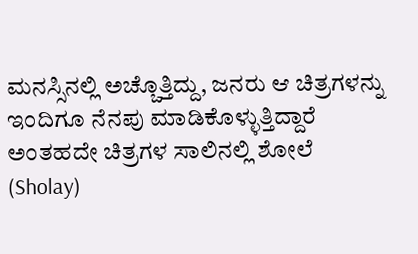ಮನಸ್ಸಿನಲ್ಲಿ ಅಚ್ಚೊತ್ತಿದ್ದು, ಜನರು ಆ ಚಿತ್ರಗಳನ್ನು ಇಂದಿಗೂ ನೆನಪು ಮಾಡಿಕೊಳ್ಳುತ್ತಿದ್ದಾರೆ ಅಂತಹದೇ ಚಿತ್ರಗಳ ಸಾಲಿನಲ್ಲಿ ಶೋಲೆ (Sholay)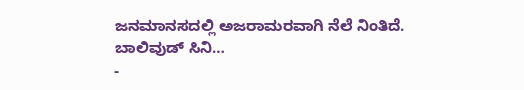ಜನಮಾನಸದಲ್ಲಿ ಅಜರಾಮರವಾಗಿ ನೆಲೆ ನಿಂತಿದೆ. ಬಾಲಿವುಡ್ ಸಿನಿ…
-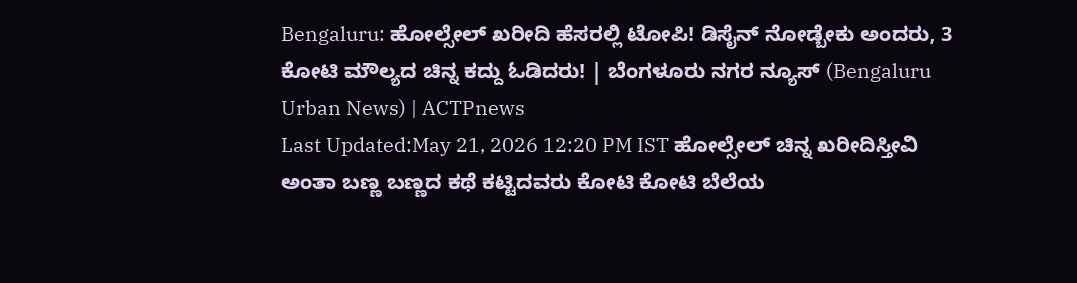Bengaluru: ಹೋಲ್ಸೇಲ್ ಖರೀದಿ ಹೆಸರಲ್ಲಿ ಟೋಪಿ! ಡಿಸೈನ್ ನೋಡ್ಬೇಕು ಅಂದರು, 3 ಕೋಟಿ ಮೌಲ್ಯದ ಚಿನ್ನ ಕದ್ದು ಓಡಿದರು! | ಬೆಂಗಳೂರು ನಗರ ನ್ಯೂಸ್ (Bengaluru Urban News) | ACTPnews
Last Updated:May 21, 2026 12:20 PM IST ಹೋಲ್ಸೇಲ್ ಚಿನ್ನ ಖರೀದಿಸ್ತೀವಿ ಅಂತಾ ಬಣ್ಣ ಬಣ್ಣದ ಕಥೆ ಕಟ್ಟಿದವರು ಕೋಟಿ ಕೋಟಿ ಬೆಲೆಯ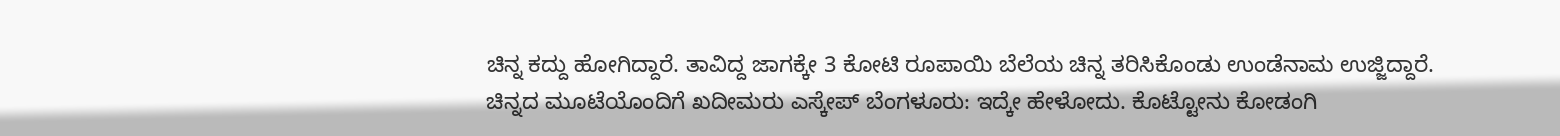ಚಿನ್ನ ಕದ್ದು ಹೋಗಿದ್ದಾರೆ. ತಾವಿದ್ದ ಜಾಗಕ್ಕೇ 3 ಕೋಟಿ ರೂಪಾಯಿ ಬೆಲೆಯ ಚಿನ್ನ ತರಿಸಿಕೊಂಡು ಉಂಡೆನಾಮ ಉಜ್ಜಿದ್ದಾರೆ. ಚಿನ್ನದ ಮೂಟೆಯೊಂದಿಗೆ ಖದೀಮರು ಎಸ್ಕೇಪ್ ಬೆಂಗಳೂರು: ಇದ್ಕೇ ಹೇಳೋದು. ಕೊಟ್ಟೋನು ಕೋಡಂಗಿ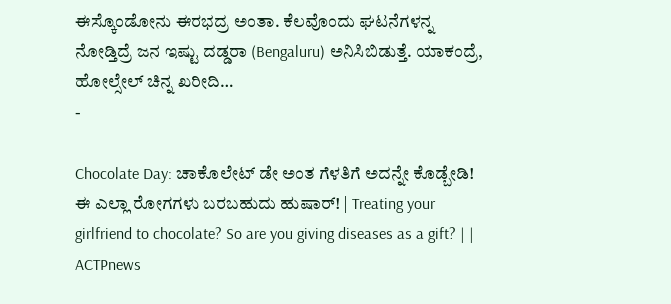ಈಸ್ಕೊಂಡೋನು ಈರಭದ್ರ ಅಂತಾ. ಕೆಲವೊಂದು ಘಟನೆಗಳನ್ನ ನೋಡ್ತಿದ್ರೆ ಜನ ಇಷ್ಟು ದಡ್ಡರಾ (Bengaluru) ಅನಿಸಿಬಿಡುತ್ತೆ. ಯಾಕಂದ್ರೆ, ಹೋಲ್ಸೇಲ್ ಚಿನ್ನ ಖರೀದಿ…
-

Chocolate Day: ಚಾಕೊಲೇಟ್ ಡೇ ಅಂತ ಗೆಳತಿಗೆ ಅದನ್ನೇ ಕೊಡ್ಬೇಡಿ! ಈ ಎಲ್ಲಾ ರೋಗಗಳು ಬರಬಹುದು ಹುಷಾರ್! | Treating your girlfriend to chocolate? So are you giving diseases as a gift? | | ACTPnews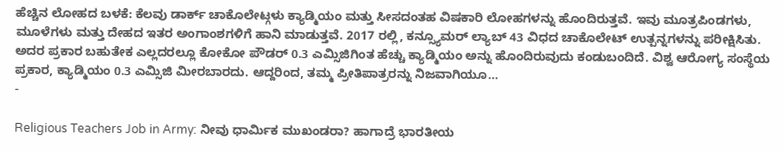ಹೆಚ್ಚಿನ ಲೋಹದ ಬಳಕೆ: ಕೆಲವು ಡಾರ್ಕ್ ಚಾಕೊಲೇಟ್ಗಳು ಕ್ಯಾಡ್ಮಿಯಂ ಮತ್ತು ಸೀಸದಂತಹ ವಿಷಕಾರಿ ಲೋಹಗಳನ್ನು ಹೊಂದಿರುತ್ತವೆ. ಇವು ಮೂತ್ರಪಿಂಡಗಳು, ಮೂಳೆಗಳು ಮತ್ತು ದೇಹದ ಇತರ ಅಂಗಾಂಶಗಳಿಗೆ ಹಾನಿ ಮಾಡುತ್ತವೆ. 2017 ರಲ್ಲಿ, ಕನ್ಸ್ಯೂಮರ್ ಲ್ಯಾಬ್ 43 ವಿಧದ ಚಾಕೊಲೇಟ್ ಉತ್ಪನ್ನಗಳನ್ನು ಪರೀಕ್ಷಿಸಿತು. ಅದರ ಪ್ರಕಾರ ಬಹುತೇಕ ಎಲ್ಲದರಲ್ಲೂ ಕೋಕೋ ಪೌಡರ್ 0.3 ಎಮ್ಸಿಜಿಗಿಂತ ಹೆಚ್ಚು ಕ್ಯಾಡ್ಮಿಯಂ ಅನ್ನು ಹೊಂದಿರುವುದು ಕಂಡುಬಂದಿದೆ. ವಿಶ್ವ ಆರೋಗ್ಯ ಸಂಸ್ಥೆಯ ಪ್ರಕಾರ, ಕ್ಯಾಡ್ಮಿಯಂ 0.3 ಎಮ್ಸಿಜಿ ಮೀರಬಾರದು. ಆದ್ದರಿಂದ, ತಮ್ಮ ಪ್ರೀತಿಪಾತ್ರರನ್ನು ನಿಜವಾಗಿಯೂ…
-

Religious Teachers Job in Army: ನೀವು ಧಾರ್ಮಿಕ ಮುಖಂಡರಾ? ಹಾಗಾದ್ರೆ ಭಾರತೀಯ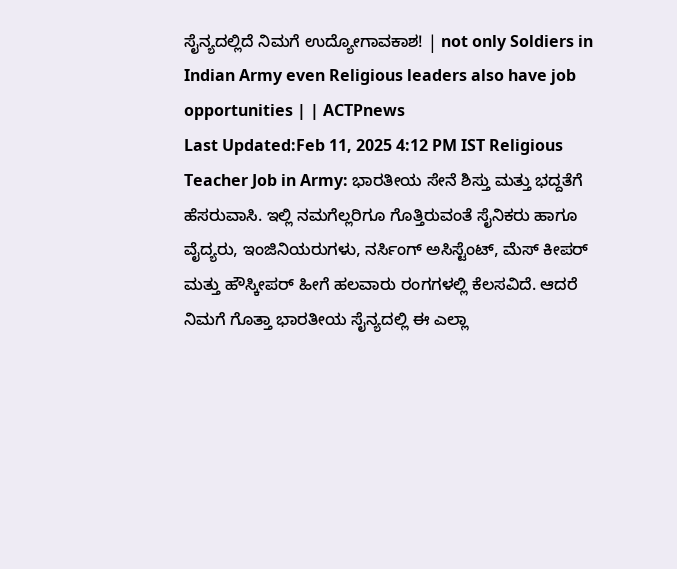ಸೈನ್ಯದಲ್ಲಿದೆ ನಿಮಗೆ ಉದ್ಯೋಗಾವಕಾಶ! | not only Soldiers in Indian Army even Religious leaders also have job opportunities | | ACTPnews
Last Updated:Feb 11, 2025 4:12 PM IST Religious Teacher Job in Army: ಭಾರತೀಯ ಸೇನೆ ಶಿಸ್ತು ಮತ್ತು ಭದ್ದತೆಗೆ ಹೆಸರುವಾಸಿ. ಇಲ್ಲಿ ನಮಗೆಲ್ಲರಿಗೂ ಗೊತ್ತಿರುವಂತೆ ಸೈನಿಕರು ಹಾಗೂ ವೈದ್ಯರು, ಇಂಜಿನಿಯರುಗಳು, ನರ್ಸಿಂಗ್ ಅಸಿಸ್ಟೆಂಟ್, ಮೆಸ್ ಕೀಪರ್ ಮತ್ತು ಹೌಸ್ಕೀಪರ್ ಹೀಗೆ ಹಲವಾರು ರಂಗಗಳಲ್ಲಿ ಕೆಲಸವಿದೆ. ಆದರೆ ನಿಮಗೆ ಗೊತ್ತಾ ಭಾರತೀಯ ಸೈನ್ಯದಲ್ಲಿ ಈ ಎಲ್ಲಾ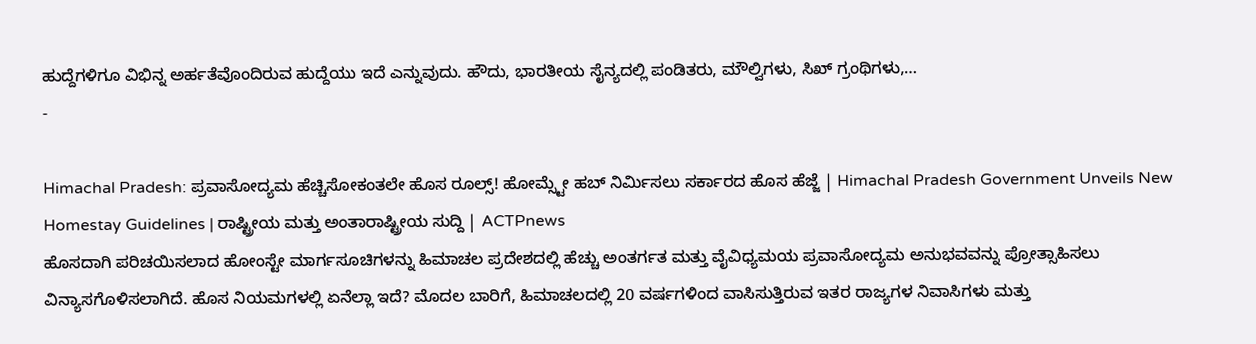ಹುದ್ದೆಗಳಿಗೂ ವಿಭಿನ್ನ ಅರ್ಹತೆವೊಂದಿರುವ ಹುದ್ದೆಯು ಇದೆ ಎನ್ನುವುದು. ಹೌದು, ಭಾರತೀಯ ಸೈನ್ಯದಲ್ಲಿ ಪಂಡಿತರು, ಮೌಲ್ವಿಗಳು, ಸಿಖ್ ಗ್ರಂಥಿಗಳು,…
-

Himachal Pradesh: ಪ್ರವಾಸೋದ್ಯಮ ಹೆಚ್ಚಿಸೋಕಂತಲೇ ಹೊಸ ರೂಲ್ಸ್! ಹೋಮ್ಸ್ಟೇ ಹಬ್ ನಿರ್ಮಿಸಲು ಸರ್ಕಾರದ ಹೊಸ ಹೆಜ್ಜೆ | Himachal Pradesh Government Unveils New Homestay Guidelines | ರಾಷ್ಟ್ರೀಯ ಮತ್ತು ಅಂತಾರಾಷ್ಟ್ರೀಯ ಸುದ್ದಿ | ACTPnews
ಹೊಸದಾಗಿ ಪರಿಚಯಿಸಲಾದ ಹೋಂಸ್ಟೇ ಮಾರ್ಗಸೂಚಿಗಳನ್ನು ಹಿಮಾಚಲ ಪ್ರದೇಶದಲ್ಲಿ ಹೆಚ್ಚು ಅಂತರ್ಗತ ಮತ್ತು ವೈವಿಧ್ಯಮಯ ಪ್ರವಾಸೋದ್ಯಮ ಅನುಭವವನ್ನು ಪ್ರೋತ್ಸಾಹಿಸಲು ವಿನ್ಯಾಸಗೊಳಿಸಲಾಗಿದೆ. ಹೊಸ ನಿಯಮಗಳಲ್ಲಿ ಏನೆಲ್ಲಾ ಇದೆ? ಮೊದಲ ಬಾರಿಗೆ, ಹಿಮಾಚಲದಲ್ಲಿ 20 ವರ್ಷಗಳಿಂದ ವಾಸಿಸುತ್ತಿರುವ ಇತರ ರಾಜ್ಯಗಳ ನಿವಾಸಿಗಳು ಮತ್ತು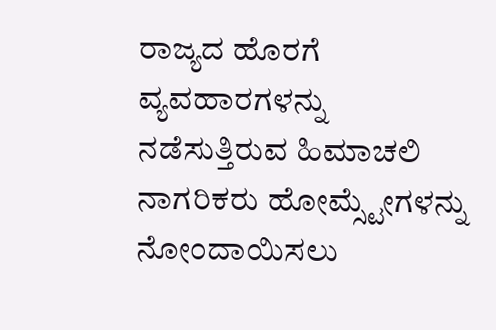ರಾಜ್ಯದ ಹೊರಗೆ ವ್ಯವಹಾರಗಳನ್ನು ನಡೆಸುತ್ತಿರುವ ಹಿಮಾಚಲಿ ನಾಗರಿಕರು ಹೋಮ್ಸ್ಟೇಗಳನ್ನು ನೋಂದಾಯಿಸಲು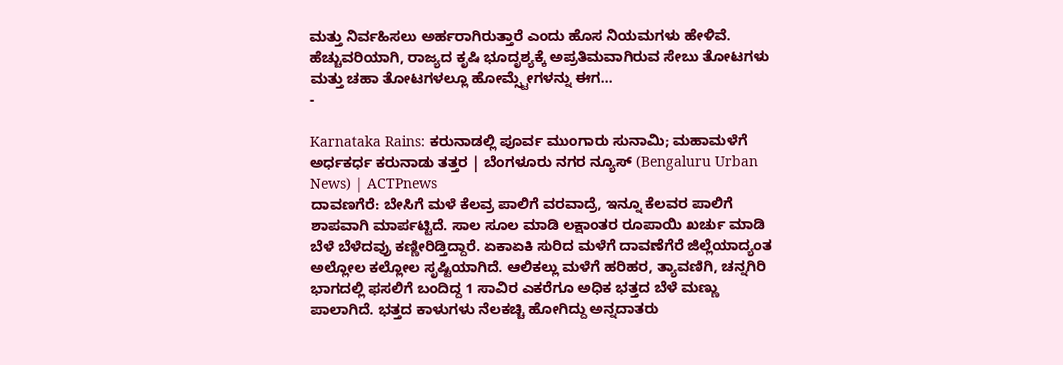ಮತ್ತು ನಿರ್ವಹಿಸಲು ಅರ್ಹರಾಗಿರುತ್ತಾರೆ ಎಂದು ಹೊಸ ನಿಯಮಗಳು ಹೇಳಿವೆ. ಹೆಚ್ಚುವರಿಯಾಗಿ, ರಾಜ್ಯದ ಕೃಷಿ ಭೂದೃಶ್ಯಕ್ಕೆ ಅಪ್ರತಿಮವಾಗಿರುವ ಸೇಬು ತೋಟಗಳು ಮತ್ತು ಚಹಾ ತೋಟಗಳಲ್ಲೂ ಹೋಮ್ಸ್ಟೇಗಳನ್ನು ಈಗ…
-

Karnataka Rains: ಕರುನಾಡಲ್ಲಿ ಪೂರ್ವ ಮುಂಗಾರು ಸುನಾಮಿ; ಮಹಾಮಳೆಗೆ ಅರ್ಧಕರ್ಧ ಕರುನಾಡು ತತ್ತರ | ಬೆಂಗಳೂರು ನಗರ ನ್ಯೂಸ್ (Bengaluru Urban News) | ACTPnews
ದಾವಣಗೆರೆ: ಬೇಸಿಗೆ ಮಳೆ ಕೆಲವ್ರ ಪಾಲಿಗೆ ವರವಾದ್ರೆ, ಇನ್ನೂ ಕೆಲವರ ಪಾಲಿಗೆ ಶಾಪವಾಗಿ ಮಾರ್ಪಟ್ಟಿದೆ. ಸಾಲ ಸೂಲ ಮಾಡಿ ಲಕ್ಷಾಂತರ ರೂಪಾಯಿ ಖರ್ಚು ಮಾಡಿ ಬೆಳೆ ಬೆಳೆದವ್ರು ಕಣ್ಣೀರಿಡ್ತಿದ್ದಾರೆ. ಏಕಾಏಕಿ ಸುರಿದ ಮಳೆಗೆ ದಾವಣೆಗೆರೆ ಜಿಲ್ಲೆಯಾದ್ಯಂತ ಅಲ್ಲೋಲ ಕಲ್ಲೋಲ ಸೃಷ್ಟಿಯಾಗಿದೆ. ಆಲಿಕಲ್ಲು ಮಳೆಗೆ ಹರಿಹರ, ತ್ಯಾವಣಿಗಿ, ಚನ್ನಗಿರಿ ಭಾಗದಲ್ಲಿ ಫಸಲಿಗೆ ಬಂದಿದ್ದ 1 ಸಾವಿರ ಎಕರೆಗೂ ಅಧಿಕ ಭತ್ತದ ಬೆಳೆ ಮಣ್ಣು ಪಾಲಾಗಿದೆ. ಭತ್ತದ ಕಾಳುಗಳು ನೆಲಕಚ್ಚಿ ಹೋಗಿದ್ದು ಅನ್ನದಾತರು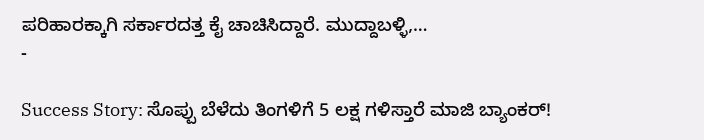ಪರಿಹಾರಕ್ಕಾಗಿ ಸರ್ಕಾರದತ್ತ ಕೈ ಚಾಚಿಸಿದ್ದಾರೆ. ಮುದ್ದಾಬಳ್ಳಿ,…
-

Success Story: ಸೊಪ್ಪು ಬೆಳೆದು ತಿಂಗಳಿಗೆ 5 ಲಕ್ಷ ಗಳಿಸ್ತಾರೆ ಮಾಜಿ ಬ್ಯಾಂಕರ್!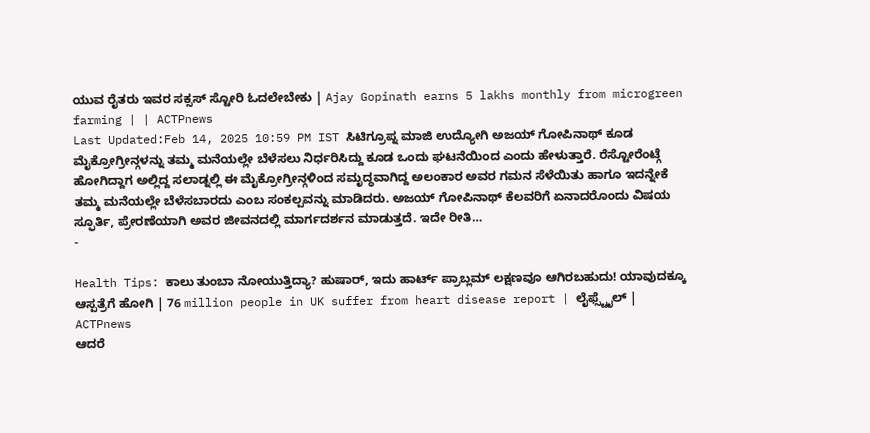ಯುವ ರೈತರು ಇವರ ಸಕ್ಸಸ್ ಸ್ಟೋರಿ ಓದಲೇಬೇಕು | Ajay Gopinath earns 5 lakhs monthly from microgreen farming | | ACTPnews
Last Updated:Feb 14, 2025 10:59 PM IST ಸಿಟಿಗ್ರೂಪ್ನ ಮಾಜಿ ಉದ್ಯೋಗಿ ಅಜಯ್ ಗೋಪಿನಾಥ್ ಕೂಡ ಮೈಕ್ರೋಗ್ರೀನ್ಗಳನ್ನು ತಮ್ಮ ಮನೆಯಲ್ಲೇ ಬೆಳೆಸಲು ನಿರ್ಧರಿಸಿದ್ದು ಕೂಡ ಒಂದು ಘಟನೆಯಿಂದ ಎಂದು ಹೇಳುತ್ತಾರೆ. ರೆಸ್ಟೋರೆಂಟ್ಗೆ ಹೋಗಿದ್ದಾಗ ಅಲ್ಲಿದ್ದ ಸಲಾಡ್ನಲ್ಲಿ ಈ ಮೈಕ್ರೋಗ್ರೀನ್ಗಳಿಂದ ಸಮೃದ್ಧವಾಗಿದ್ದ ಅಲಂಕಾರ ಅವರ ಗಮನ ಸೆಳೆಯಿತು ಹಾಗೂ ಇದನ್ನೇಕೆ ತಮ್ಮ ಮನೆಯಲ್ಲೇ ಬೆಳೆಸಬಾರದು ಎಂಬ ಸಂಕಲ್ಪವನ್ನು ಮಾಡಿದರು. ಅಜಯ್ ಗೋಪಿನಾಥ್ ಕೆಲವರಿಗೆ ಏನಾದರೊಂದು ವಿಷಯ ಸ್ಫೂರ್ತಿ, ಪ್ರೇರಣೆಯಾಗಿ ಅವರ ಜೀವನದಲ್ಲಿ ಮಾರ್ಗದರ್ಶನ ಮಾಡುತ್ತದೆ. ಇದೇ ರೀತಿ…
-

Health Tips: ಕಾಲು ತುಂಬಾ ನೋಯುತ್ತಿದ್ಯಾ? ಹುಷಾರ್, ಇದು ಹಾರ್ಟ್ ಪ್ರಾಬ್ಲಮ್ ಲಕ್ಷಣವೂ ಆಗಿರಬಹುದು! ಯಾವುದಕ್ಕೂ ಆಸ್ಪತ್ರೆಗೆ ಹೋಗಿ | 76 million people in UK suffer from heart disease report | ಲೈಫ್ಸ್ಟೈಲ್ | ACTPnews
ಆದರೆ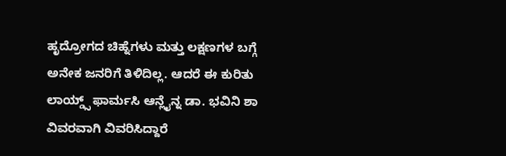ಹೃದ್ರೋಗದ ಚಿಹ್ನೆಗಳು ಮತ್ತು ಲಕ್ಷಣಗಳ ಬಗ್ಗೆ ಅನೇಕ ಜನರಿಗೆ ತಿಳಿದಿಲ್ಲ. ಆದರೆ ಈ ಕುರಿತು ಲಾಯ್ಡ್ಸ್ ಫಾರ್ಮಸಿ ಆನ್ಲೈನ್ನ ಡಾ. ಭವಿನಿ ಶಾ ವಿವರವಾಗಿ ವಿವರಿಸಿದ್ದಾರೆ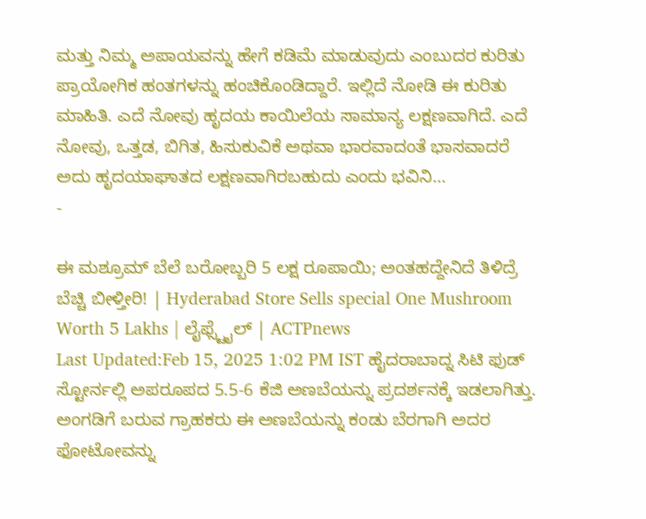ಮತ್ತು ನಿಮ್ಮ ಅಪಾಯವನ್ನು ಹೇಗೆ ಕಡಿಮೆ ಮಾಡುವುದು ಎಂಬುದರ ಕುರಿತು ಪ್ರಾಯೋಗಿಕ ಹಂತಗಳನ್ನು ಹಂಚಿಕೊಂಡಿದ್ದಾರೆ. ಇಲ್ಲಿದೆ ನೋಡಿ ಈ ಕುರಿತು ಮಾಹಿತಿ. ಎದೆ ನೋವು ಹೃದಯ ಕಾಯಿಲೆಯ ಸಾಮಾನ್ಯ ಲಕ್ಷಣವಾಗಿದೆ. ಎದೆ ನೋವು, ಒತ್ತಡ, ಬಿಗಿತ, ಹಿಸುಕುವಿಕೆ ಅಥವಾ ಭಾರವಾದಂತೆ ಭಾಸವಾದರೆ ಅದು ಹೃದಯಾಘಾತದ ಲಕ್ಷಣವಾಗಿರಬಹುದು ಎಂದು ಭವಿನಿ…
-

ಈ ಮಶ್ರೂಮ್ ಬೆಲೆ ಬರೋಬ್ಬರಿ 5 ಲಕ್ಷ ರೂಪಾಯಿ; ಅಂತಹದ್ದೇನಿದೆ ತಿಳಿದ್ರೆ ಬೆಚ್ಚಿ ಬೀಳ್ತೀರಿ! | Hyderabad Store Sells special One Mushroom Worth 5 Lakhs | ಲೈಫ್ಸ್ಟೈಲ್ | ACTPnews
Last Updated:Feb 15, 2025 1:02 PM IST ಹೈದರಾಬಾದ್ನ ಸಿಟಿ ಫುಡ್ ಸ್ಟೋರ್ನಲ್ಲಿ ಅಪರೂಪದ 5.5-6 ಕೆಜಿ ಅಣಬೆಯನ್ನು ಪ್ರದರ್ಶನಕ್ಕೆ ಇಡಲಾಗಿತ್ತು. ಅಂಗಡಿಗೆ ಬರುವ ಗ್ರಾಹಕರು ಈ ಅಣಬೆಯನ್ನು ಕಂಡು ಬೆರಗಾಗಿ ಅದರ ಫೋಟೋವನ್ನು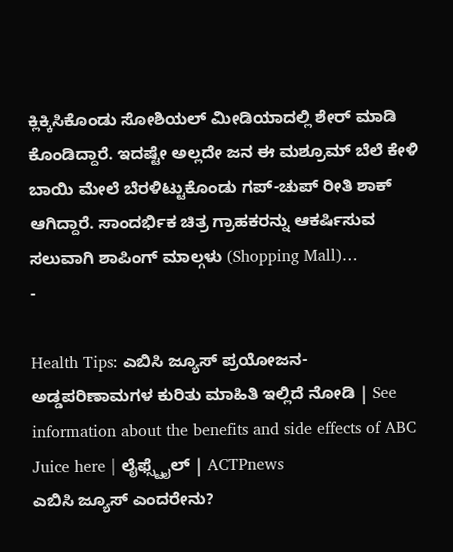ಕ್ಲಿಕ್ಕಿಸಿಕೊಂಡು ಸೋಶಿಯಲ್ ಮೀಡಿಯಾದಲ್ಲಿ ಶೇರ್ ಮಾಡಿ ಕೊಂಡಿದ್ದಾರೆ. ಇದಷ್ಟೇ ಅಲ್ಲದೇ ಜನ ಈ ಮಶ್ರೂಮ್ ಬೆಲೆ ಕೇಳಿ ಬಾಯಿ ಮೇಲೆ ಬೆರಳಿಟ್ಟುಕೊಂಡು ಗಪ್-ಚುಪ್ ರೀತಿ ಶಾಕ್ ಆಗಿದ್ದಾರೆ. ಸಾಂದರ್ಭಿಕ ಚಿತ್ರ ಗ್ರಾಹಕರನ್ನು ಆಕರ್ಷಿಸುವ ಸಲುವಾಗಿ ಶಾಪಿಂಗ್ ಮಾಲ್ಗಳು (Shopping Mall)…
-

Health Tips: ಎಬಿಸಿ ಜ್ಯೂಸ್ ಪ್ರಯೋಜನ-ಅಡ್ಡಪರಿಣಾಮಗಳ ಕುರಿತು ಮಾಹಿತಿ ಇಲ್ಲಿದೆ ನೋಡಿ | See information about the benefits and side effects of ABC Juice here | ಲೈಫ್ಸ್ಟೈಲ್ | ACTPnews
ಎಬಿಸಿ ಜ್ಯೂಸ್ ಎಂದರೇನು?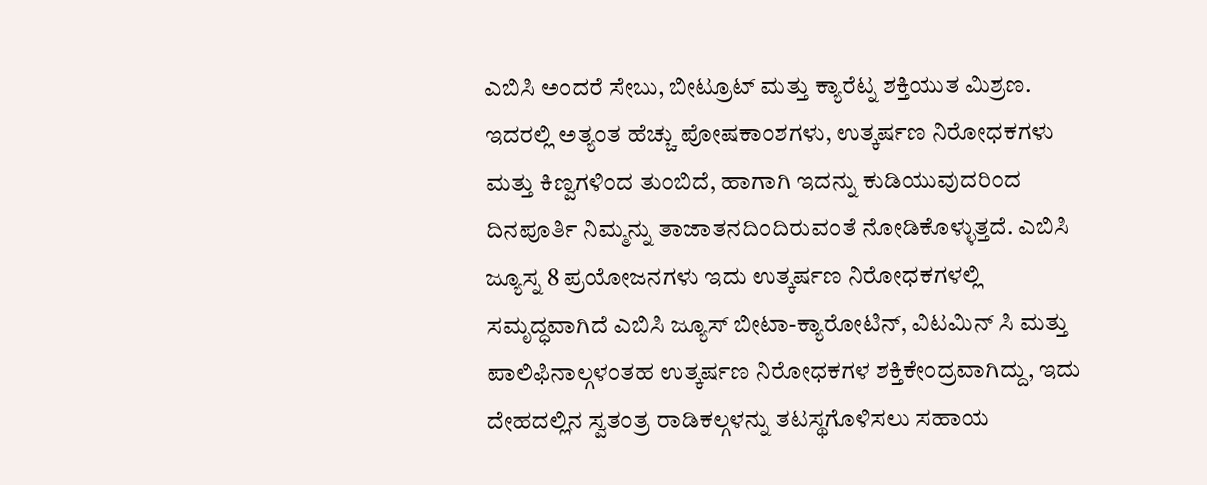ಎಬಿಸಿ ಅಂದರೆ ಸೇಬು, ಬೀಟ್ರೂಟ್ ಮತ್ತು ಕ್ಯಾರೆಟ್ನ ಶಕ್ತಿಯುತ ಮಿಶ್ರಣ. ಇದರಲ್ಲಿ ಅತ್ಯಂತ ಹೆಚ್ಚು ಪೋಷಕಾಂಶಗಳು, ಉತ್ಕರ್ಷಣ ನಿರೋಧಕಗಳು ಮತ್ತು ಕಿಣ್ವಗಳಿಂದ ತುಂಬಿದೆ, ಹಾಗಾಗಿ ಇದನ್ನು ಕುಡಿಯುವುದರಿಂದ ದಿನಪೂರ್ತಿ ನಿಮ್ಮನ್ನು ತಾಜಾತನದಿಂದಿರುವಂತೆ ನೋಡಿಕೊಳ್ಳುತ್ತದೆ. ಎಬಿಸಿ ಜ್ಯೂಸ್ನ 8 ಪ್ರಯೋಜನಗಳು ಇದು ಉತ್ಕರ್ಷಣ ನಿರೋಧಕಗಳಲ್ಲಿ ಸಮೃದ್ಧವಾಗಿದೆ ಎಬಿಸಿ ಜ್ಯೂಸ್ ಬೀಟಾ-ಕ್ಯಾರೋಟಿನ್, ವಿಟಮಿನ್ ಸಿ ಮತ್ತು ಪಾಲಿಫಿನಾಲ್ಗಳಂತಹ ಉತ್ಕರ್ಷಣ ನಿರೋಧಕಗಳ ಶಕ್ತಿಕೇಂದ್ರವಾಗಿದ್ದು, ಇದು ದೇಹದಲ್ಲಿನ ಸ್ವತಂತ್ರ ರಾಡಿಕಲ್ಗಳನ್ನು ತಟಸ್ಥಗೊಳಿಸಲು ಸಹಾಯ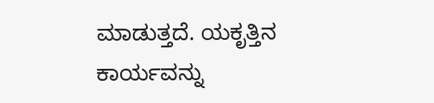ಮಾಡುತ್ತದೆ. ಯಕೃತ್ತಿನ ಕಾರ್ಯವನ್ನು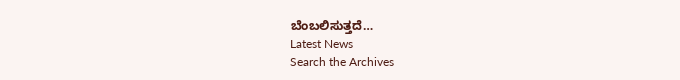ಬೆಂಬಲಿಸುತ್ತದೆ…
Latest News
Search the Archives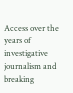Access over the years of investigative journalism and breaking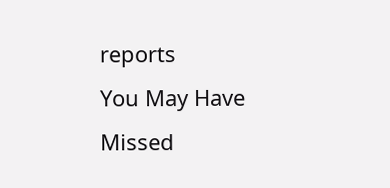reports
You May Have Missed